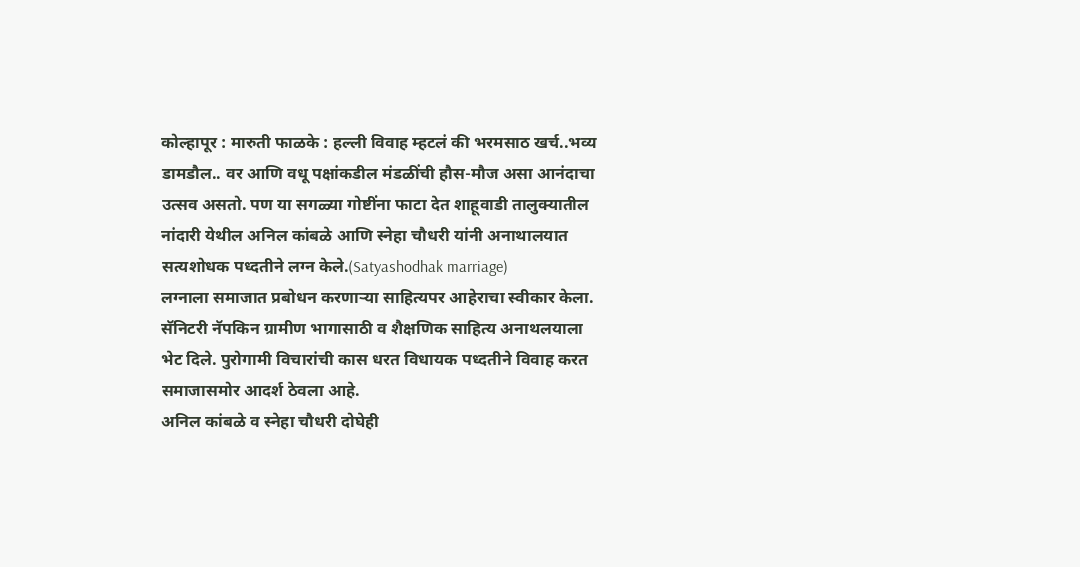कोल्हापूर : मारुती फाळके : हल्ली विवाह म्हटलं की भरमसाठ खर्च..भव्य डामडौल.. वर आणि वधू पक्षांकडील मंडळींची हौस-मौज असा आनंदाचा उत्सव असतो. पण या सगळ्या गोष्टींना फाटा देत शाहूवाडी तालुक्यातील नांदारी येथील अनिल कांबळे आणि स्नेहा चौधरी यांनी अनाथालयात सत्यशोधक पध्दतीने लग्न केले.(Satyashodhak marriage)
लग्नाला समाजात प्रबोधन करणाऱ्या साहित्यपर आहेराचा स्वीकार केला. सॅनिटरी नॅपकिन ग्रामीण भागासाठी व शैक्षणिक साहित्य अनाथलयाला भेट दिले. पुरोगामी विचारांची कास धरत विधायक पध्दतीने विवाह करत समाजासमोर आदर्श ठेवला आहे.
अनिल कांबळे व स्नेहा चौधरी दोघेही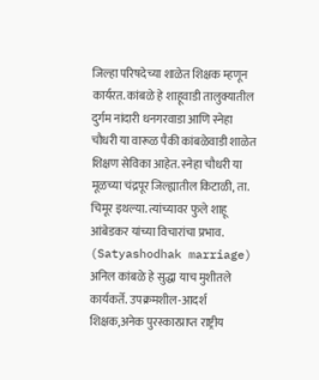जिल्हा परिषदेच्या शाळेत शिक्षक म्हणून कार्यरत. कांबळे हे शाहूवाडी तालुक्यातील दुर्गम नांदारी धनगरवाडा आणि स्नेहा चौधरी या वारूळ पैकी कांबळेवाडी शाळेत शिक्षण सेविका आहेत. स्नेहा चौधरी या मूळच्या चंद्रपूर जिल्ह्यातील किटाळी, ता. चिमूर इथल्या. त्यांच्यावर फुले शाहू आंबेडकर यांच्या विचारांचा प्रभाव. (Satyashodhak marriage)
अनिल कांबळे हे सुद्धा याच मुशीतले कार्यकर्ते. उपक्रमशील-आदर्श शिक्षक,अनेक पुरस्कारप्राप्त राष्ट्रीय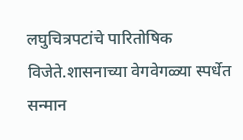लघुचित्रपटांचे पारितोषिक विजेते.शासनाच्या वेगवेगळ्या स्पर्धेत सन्मान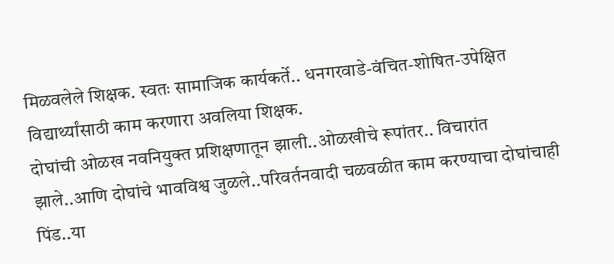मिळवलेले शिक्षक. स्वतः सामाजिक कार्यकर्ते.. धनगरवाडे-वंचित-शोषित-उपेक्षित विद्यार्थ्यांसाठी काम करणारा अवलिया शिक्षक.
दोघांची ओळख नवनियुक्त प्रशिक्षणातून झाली..ओळखीचे रूपांतर.. विचारांत झाले..आणि दोघांचे भावविश्व जुळले..परिवर्तनवादी चळवळीत काम करण्याचा दोघांचाही पिंड..या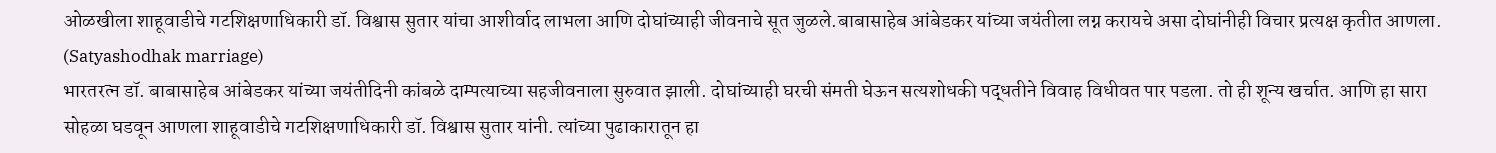ओळखीला शाहूवाडीचे गटशिक्षणाधिकारी डॉ. विश्वास सुतार यांचा आशीर्वाद लाभला आणि दोघांच्याही जीवनाचे सूत जुळले.बाबासाहेब आंबेडकर यांच्या जयंतीला लग्न करायचे असा दोघांनीही विचार प्रत्यक्ष कृतीत आणला. (Satyashodhak marriage)
भारतरत्न डॉ. बाबासाहेब आंबेडकर यांच्या जयंतीदिनी कांबळे दाम्पत्याच्या सहजीवनाला सुरुवात झाली. दोघांच्याही घरची संमती घेऊन सत्यशोधकी पद्धतीने विवाह विधीवत पार पडला. तो ही शून्य खर्चात. आणि हा सारा सोहळा घडवून आणला शाहूवाडीचे गटशिक्षणाधिकारी डॉ. विश्वास सुतार यांनी. त्यांच्या पुढाकारातून हा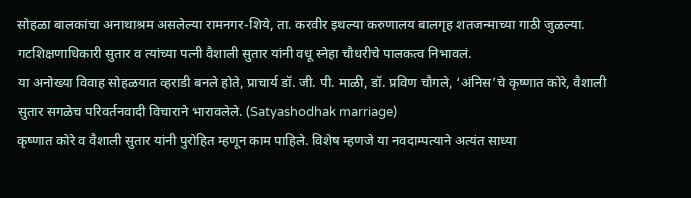सोहळा बालकांचा अनाथाश्रम असलेल्या रामनगर-शिये, ता. करवीर इथल्या करुणालय बालगृह शतजन्माच्या गाठी जुळल्या.
गटशिक्षणाधिकारी सुतार व त्यांच्या पत्नी वैशाली सुतार यांनी वधू स्नेहा चौधरीचे पालकत्व निभावलं.
या अनोख्या विवाह सोहळयात व्हराडी बनले होते, प्राचार्य डॉ. जी. पी. माळी, डॉ. प्रविण चौगले, ‘अंनिस’चे कृष्णात कोरे, वैशाली सुतार सगळेच परिवर्तनवादी विचाराने भारावलेले. (Satyashodhak marriage)
कृष्णात कोरे व वैशाली सुतार यांनी पुरोहित म्हणून काम पाहिले. विशेष म्हणजे या नवदाम्पत्याने अत्यंत साध्या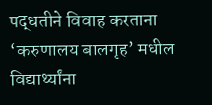पद्धतीने विवाह करताना ‘करुणालय बालगृह’ मधील विद्यार्थ्यांना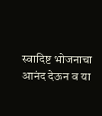स्वादिष्ट भोजनाचा आनंद देऊन व या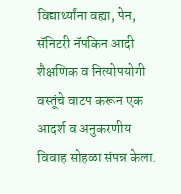विद्यार्थ्यांना वह्या, पेन, सॅनिटरी नॅपकिन आदी शैक्षणिक व नित्योपयोगी वस्तूंचे वाटप करून एक आदर्श व अनुकरणीय विवाह सोहळा संपन्न केला.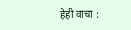हेही वाचा :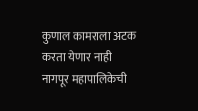कुणाल कामराला अटक करता येणार नाही
नागपूर महापालिकेची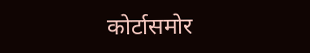कोर्टासमोर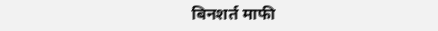बिनशर्त माफी